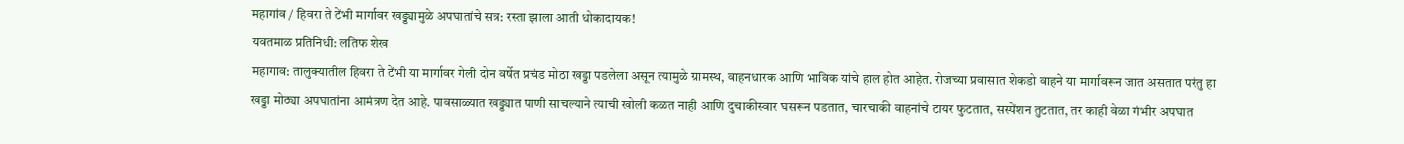महागांव / हिवरा ते टेंभी मार्गावर खड्ड्यामुळे अपघातांचे सत्र: रस्ता झाला आती धोकादायक!
यवतमाळ प्रतिनिधी: लतिफ शेख
महागाव: तालुक्यातील हिवरा ते टेंभी या मार्गावर गेली दोन वर्षेत प्रचंड मोठा खड्डा पडलेला असून त्यामुळे ग्रामस्थ, वाहनधारक आणि भाविक यांचे हाल होत आहेत. रोजच्या प्रवासात शेकडो वाहने या मार्गावरून जात असतात परंतु हा खड्डा मोठ्या अपघातांना आमंत्रण देत आहे. पावसाळ्यात खड्ड्यात पाणी साचल्याने त्याची खोली कळत नाही आणि दुचाकीस्वार घसरून पडतात, चारचाकी वाहनांचे टायर फुटतात, सस्पेंशन तुटतात, तर काही वेळा गंभीर अपघात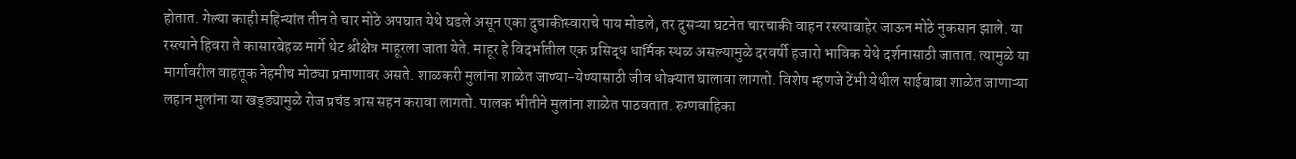होतात. गेल्या काही महिन्यांत तीन ते चार मोठे अपघात येथे घडले असून एका दुचाकीस्वाराचे पाय मोडले, तर दुसऱ्या घटनेत चारचाकी वाहन रस्त्याबाहेर जाऊन मोठे नुकसान झाले. या रस्त्याने हिवरा ते कासारबेहळ मार्गे थेट श्रीक्षेत्र माहूरला जाता येते. माहूर हे विदर्भातील एक प्रसिद्ध धार्मिक स्थळ असल्यामुळे दरवर्षी हजारो भाविक येथे दर्शनासाठी जातात. त्यामुळे या मार्गावरील वाहतूक नेहमीच मोठ्या प्रमाणावर असते. शाळकरी मुलांना शाळेत जाण्या-येण्यासाठी जीव धोक्यात घालावा लागतो. विशेष म्हणजे टेंभी येथील साईबाबा शाळेत जाणाऱ्या लहान मुलांना या खड्ड्यामुळे रोज प्रचंड त्रास सहन करावा लागतो. पालक भीतीने मुलांना शाळेत पाठवतात. रुग्णवाहिका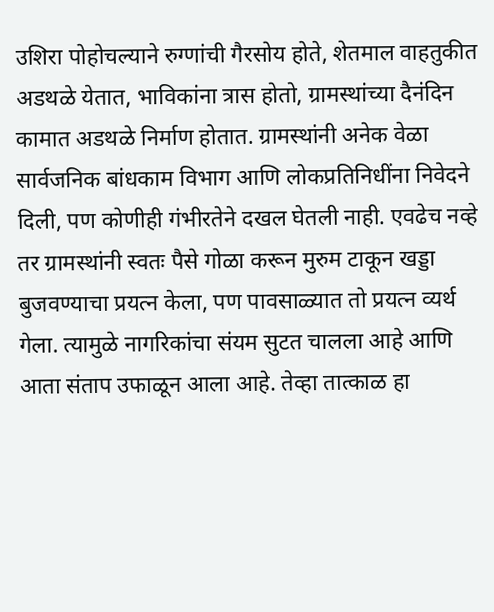उशिरा पोहोचल्याने रुग्णांची गैरसोय होते, शेतमाल वाहतुकीत अडथळे येतात, भाविकांना त्रास होतो, ग्रामस्थांच्या दैनंदिन कामात अडथळे निर्माण होतात. ग्रामस्थांनी अनेक वेळा सार्वजनिक बांधकाम विभाग आणि लोकप्रतिनिधींना निवेदने दिली, पण कोणीही गंभीरतेने दखल घेतली नाही. एवढेच नव्हे तर ग्रामस्थांनी स्वतः पैसे गोळा करून मुरुम टाकून खड्डा बुजवण्याचा प्रयत्न केला, पण पावसाळ्यात तो प्रयत्न व्यर्थ गेला. त्यामुळे नागरिकांचा संयम सुटत चालला आहे आणि आता संताप उफाळून आला आहे. तेव्हा तात्काळ हा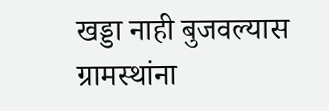खड्डा नाही बुजवल्यास ग्रामस्थांना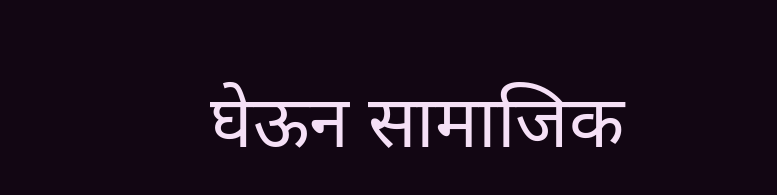घेऊन सामाजिक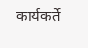कार्यकर्ते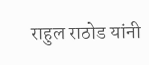राहुल राठोड यांनी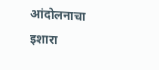आंदोलनाचा इशारा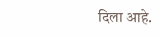दिला आहे.